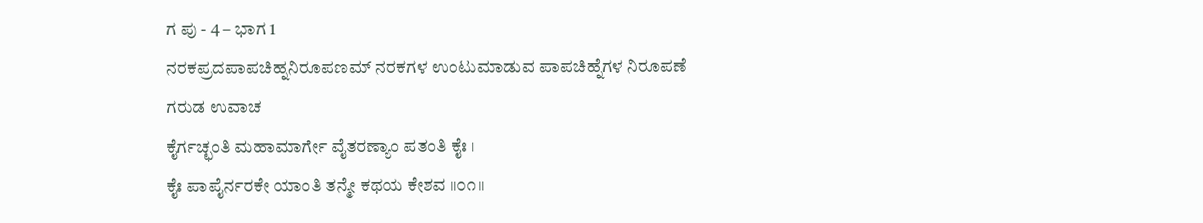ಗ ಪು - 4 – ಭಾಗ 1
ನರಕಪ್ರದಪಾಪಚಿಹ್ನನಿರೂಪಣಮ್ ನರಕಗಳ ಉಂಟುಮಾಡುವ ಪಾಪಚಿಹ್ನೆಗಳ ನಿರೂಪಣೆ
ಗರುಡ ಉವಾಚ
ಕೈರ್ಗಚ್ಛಂತಿ ಮಹಾಮಾರ್ಗೇ ವೈತರಣ್ಯಾಂ ಪತಂತಿ ಕೈಃ ।
ಕೈಃ ಪಾಪೈರ್ನರಕೇ ಯಾಂತಿ ತನ್ಮೇ ಕಥಯ ಕೇಶವ ॥೦೧॥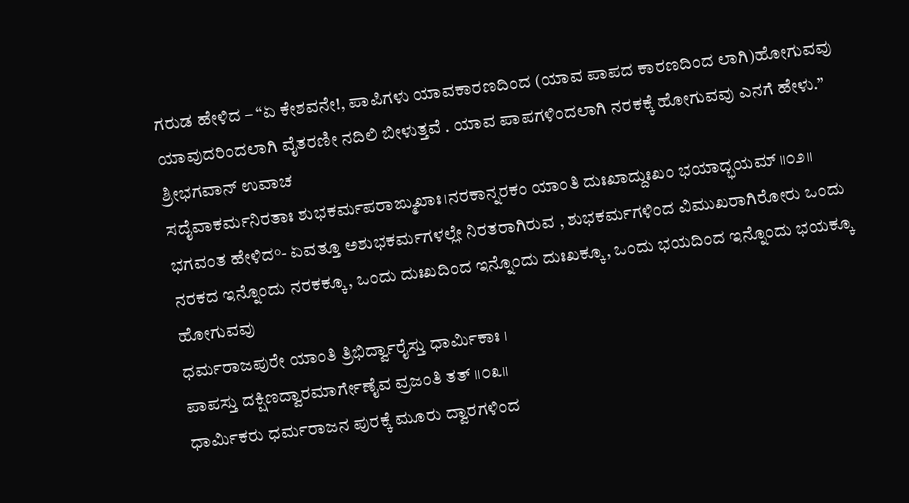ಗರುಡ ಹೇಳಿದ – “ಏ ಕೇಶವನೇ!, ಪಾಪಿಗಳು ಯಾವಕಾರಣದಿಂದ (ಯಾವ ಪಾಪದ ಕಾರಣದಿಂದ ಲಾಗಿ)ಹೋಗುವವು ಯಾವುದರಿಂದಲಾಗಿ ವೈತರಣೀ ನದಿಲಿ ಬೀಳುತ್ತವೆ . ಯಾವ ಪಾಪಗಳಿಂದಲಾಗಿ ನರಕಕ್ಕೆ ಹೋಗುವವು ಎನಗೆ ಹೇಳು.”
ಶ್ರೀಭಗವಾನ್ ಉವಾಚ
ಸದೈವಾಕರ್ಮನಿರತಾಃ ಶುಭಕರ್ಮಪರಾಙ್ಮುಖಾಃ।ನರಕಾನ್ನರಕಂ ಯಾಂತಿ ದುಃಖಾದ್ದುಃಖಂ ಭಯಾದ್ಭಯಮ್ ॥೦೨॥
ಭಗವಂತ ಹೇಳಿದ°- ಏವತ್ತೂ ಅಶುಭಕರ್ಮಗಳಲ್ಲೇ ನಿರತರಾಗಿರುವ , ಶುಭಕರ್ಮಗಳಿಂದ ವಿಮುಖರಾಗಿರೋರು ಒಂದು ನರಕದ ಇನ್ನೊಂದು ನರಕಕ್ಕೂ, ಒಂದು ದುಃಖದಿಂದ ಇನ್ನೊಂದು ದುಃಖಕ್ಕೂ, ಒಂದು ಭಯದಿಂದ ಇನ್ನೊಂದು ಭಯಕ್ಕೂ ಹೋಗುವವು
ಧರ್ಮರಾಜಪುರೇ ಯಾಂತಿ ತ್ರಿಭಿರ್ದ್ವಾರೈಸ್ತು ಧಾರ್ಮಿಕಾಃ ।
ಪಾಪಸ್ತು ದಕ್ಷಿಣದ್ವಾರಮಾರ್ಗೇಣೈವ ವ್ರಜಂತಿ ತತ್ ॥೦೩॥
ಧಾರ್ಮಿಕರು ಧರ್ಮರಾಜನ ಪುರಕ್ಕೆ ಮೂರು ದ್ವಾರಗಳಿಂದ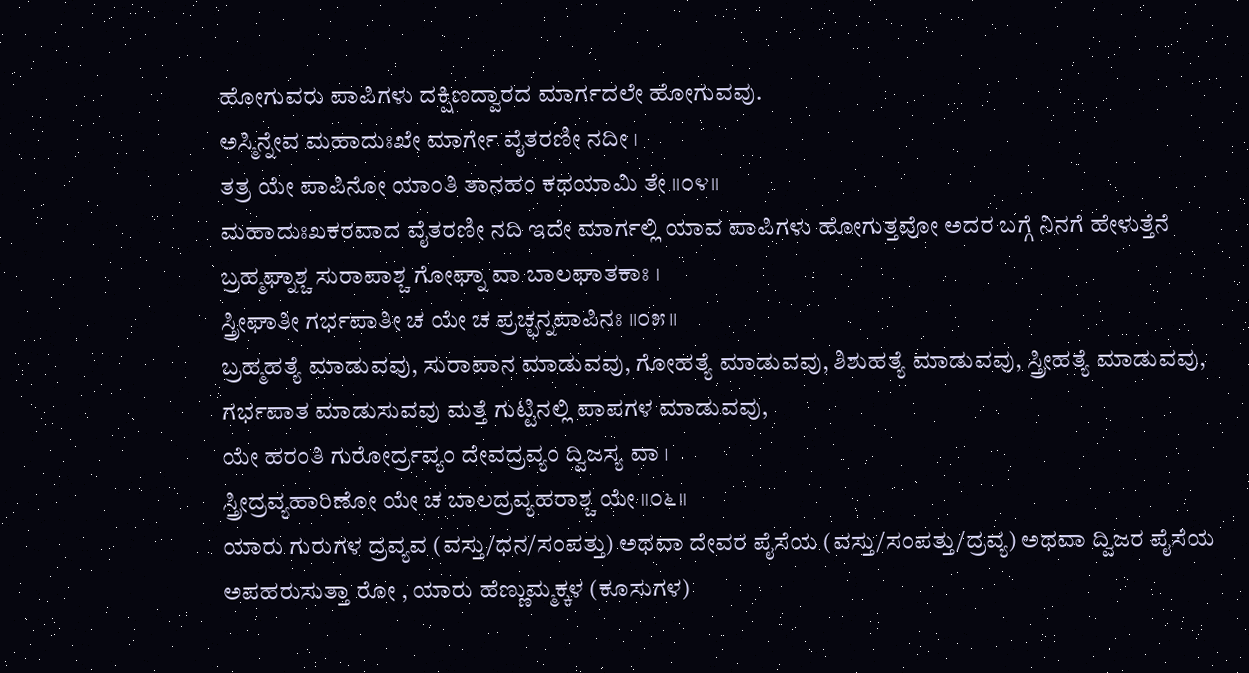ಹೋಗುವರು ಪಾಪಿಗಳು ದಕ್ಷಿಣದ್ವಾರದ ಮಾರ್ಗದಲೇ ಹೋಗುವವು.
ಅಸ್ಮಿನ್ನೇವ ಮಹಾದುಃಖೇ ಮಾರ್ಗೇ ವೈತರಣೀ ನದೀ ।
ತತ್ರ ಯೇ ಪಾಪಿನೋ ಯಾಂತಿ ತಾನಹಂ ಕಥಯಾಮಿ ತೇ ॥೦೪॥
ಮಹಾದುಃಖಕರವಾದ ವೈತರಣೀ ನದಿ ಇದೇ ಮಾರ್ಗಲ್ಲಿ ಯಾವ ಪಾಪಿಗಳು ಹೋಗುತ್ತವೋ ಅದರ ಬಗ್ಗೆ ನಿನಗೆ ಹೇಳುತ್ತೆನೆ
ಬ್ರಹ್ಮಘ್ನಾಶ್ಚ ಸುರಾಪಾಶ್ಚ ಗೋಘ್ನಾ ವಾ ಬಾಲಘಾತಕಾಃ ।
ಸ್ತ್ರೀಘಾತೀ ಗರ್ಭಪಾತೀ ಚ ಯೇ ಚ ಪ್ರಚ್ಛನ್ನಪಾಪಿನಃ ॥೦೫॥
ಬ್ರಹ್ಮಹತ್ಯೆ ಮಾಡುವವು, ಸುರಾಪಾನ ಮಾಡುವವು, ಗೋಹತ್ಯೆ ಮಾಡುವವು, ಶಿಶುಹತ್ಯೆ ಮಾಡುವವು, ಸ್ತ್ರೀಹತ್ಯೆ ಮಾಡುವವು, ಗರ್ಭಪಾತ ಮಾಡುಸುವವು ಮತ್ತೆ ಗುಟ್ಟಿನಲ್ಲಿ ಪಾಪಗಳ ಮಾಡುವವು,
ಯೇ ಹರಂತಿ ಗುರೋರ್ದ್ರವ್ಯಂ ದೇವದ್ರವ್ಯಂ ದ್ವಿಜಸ್ಯ ವಾ ।
ಸ್ತ್ರೀದ್ರವ್ಯಹಾರಿಣೋ ಯೇ ಚ ಬಾಲದ್ರವ್ಯಹರಾಶ್ಚ ಯೇ ॥೦೬॥
ಯಾರು ಗುರುಗಳ ದ್ರವ್ಯವ (ವಸ್ತು/ಧನ/ಸಂಪತ್ತು) ಅಥವಾ ದೇವರ ಪೈಸೆಯ (ವಸ್ತು/ಸಂಪತ್ತು/ದ್ರವ್ಯ) ಅಥವಾ ದ್ವಿಜರ ಪೈಸೆಯ ಅಪಹರುಸುತ್ತಾ ರೋ , ಯಾರು ಹೆಣ್ಣುಮ್ಮಕ್ಕಳ (ಕೂಸುಗಳ)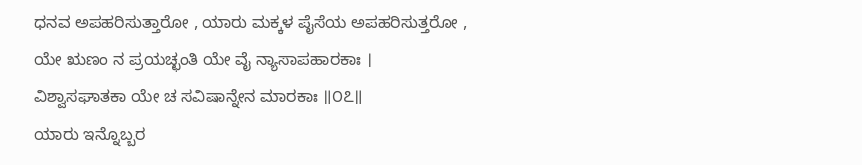ಧನವ ಅಪಹರಿಸುತ್ತಾರೋ , ಯಾರು ಮಕ್ಕಳ ಪೈಸೆಯ ಅಪಹರಿಸುತ್ತರೋ ,
ಯೇ ಋಣಂ ನ ಪ್ರಯಚ್ಛಂತಿ ಯೇ ವೈ ನ್ಯಾಸಾಪಹಾರಕಾಃ ।
ವಿಶ್ವಾಸಘಾತಕಾ ಯೇ ಚ ಸವಿಷಾನ್ನೇನ ಮಾರಕಾಃ ॥೦೭॥
ಯಾರು ಇನ್ನೊಬ್ಬರ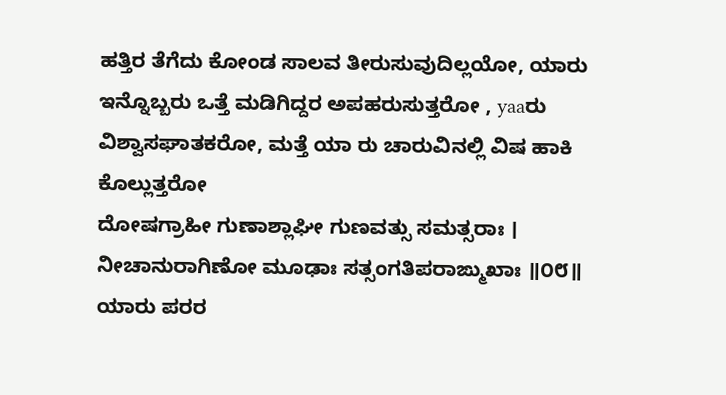ಹತ್ತಿರ ತೆಗೆದು ಕೋಂಡ ಸಾಲವ ತೀರುಸುವುದಿಲ್ಲಯೋ, ಯಾರು ಇನ್ನೊಬ್ಬರು ಒತ್ತೆ ಮಡಿಗಿದ್ದರ ಅಪಹರುಸುತ್ತರೋ , yaaರು ವಿಶ್ವಾಸಘಾತಕರೋ, ಮತ್ತೆ ಯಾ ರು ಚಾರುವಿನಲ್ಲಿ ವಿಷ ಹಾಕಿ ಕೊಲ್ಲುತ್ತರೋ
ದೋಷಗ್ರಾಹೀ ಗುಣಾಶ್ಲಾಘೀ ಗುಣವತ್ಸು ಸಮತ್ಸರಾಃ ।
ನೀಚಾನುರಾಗಿಣೋ ಮೂಢಾಃ ಸತ್ಸಂಗತಿಪರಾಙ್ಮುಖಾಃ ॥೦೮॥
ಯಾರು ಪರರ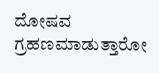ದೋಷವ ಗ್ರಹಣಮಾಡುತ್ತಾರೋ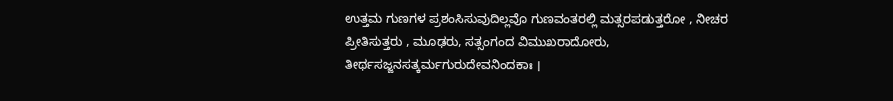ಉತ್ತಮ ಗುಣಗಳ ಪ್ರಶಂಸಿಸುವುದಿಲ್ಲವೊ ಗುಣವಂತರಲ್ಲಿ ಮತ್ಸರಪಡುತ್ತರೋ , ನೀಚರ ಪ್ರೀತಿಸುತ್ತರು , ಮೂಢರು, ಸತ್ಸಂಗಂದ ವಿಮುಖರಾದೋರು,
ತೀರ್ಥಸಜ್ಜನಸತ್ಕರ್ಮಗುರುದೇವನಿಂದಕಾಃ ।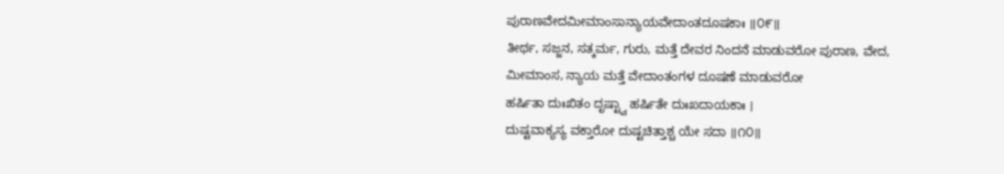ಪುರಾಣವೇದಮೀಮಾಂಸಾನ್ಯಾಯವೇದಾಂತದೂಷಕಾಃ ॥೦೯॥
ತೀರ್ಥ, ಸಜ್ಜನ, ಸತ್ಕರ್ಮ, ಗುರು, ಮತ್ತೆ ದೇವರ ನಿಂದನೆ ಮಾಡುವರೋ ಪುರಾಣ, ವೇದ, ಮೀಮಾಂಸ, ನ್ಯಾಯ ಮತ್ತೆ ವೇದಾಂತಂಗಳ ದೂಷಣೆ ಮಾಡುವರೋ
ಹರ್ಷಿತಾ ದುಃಖಿತಂ ದೃಷ್ಟ್ವಾ ಹರ್ಷಿತೇ ದುಃಖದಾಯಕಾಃ ।
ದುಷ್ಟವಾಕ್ಯಸ್ಯ ವಕ್ತಾರೋ ದುಷ್ಟಚಿತ್ತಾಶ್ಚ ಯೇ ಸದಾ ॥೧೦॥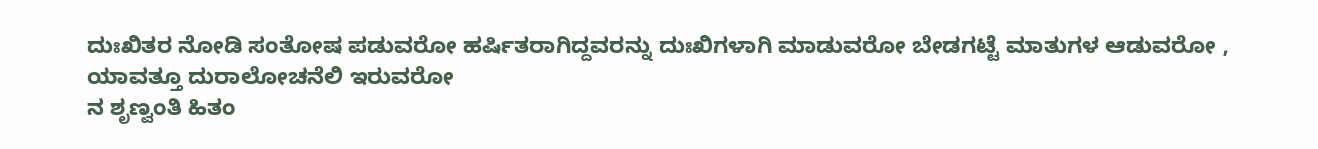ದುಃಖಿತರ ನೋಡಿ ಸಂತೋಷ ಪಡುವರೋ ಹರ್ಷಿತರಾಗಿದ್ದವರನ್ನು ದುಃಖಿಗಳಾಗಿ ಮಾಡುವರೋ ಬೇಡಗಟ್ಟೆ ಮಾತುಗಳ ಆಡುವರೋ , ಯಾವತ್ತೂ ದುರಾಲೋಚನೆಲಿ ಇರುವರೋ
ನ ಶೃಣ್ವಂತಿ ಹಿತಂ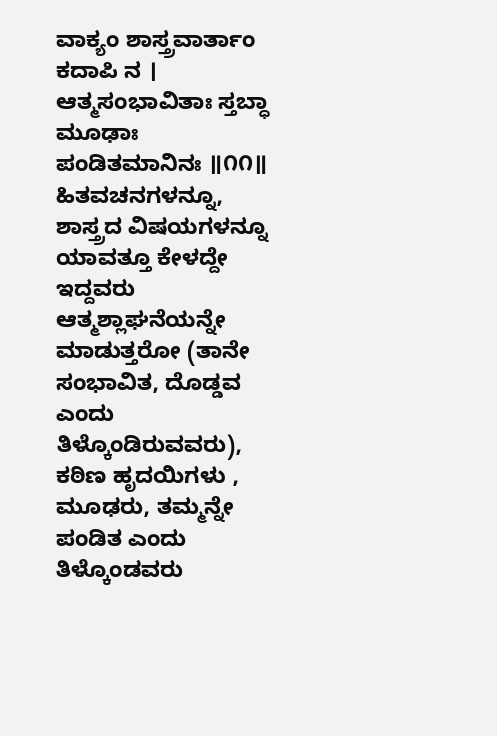ವಾಕ್ಯಂ ಶಾಸ್ತ್ರವಾರ್ತಾಂ ಕದಾಪಿ ನ ।
ಆತ್ಮಸಂಭಾವಿತಾಃ ಸ್ತಬ್ಧಾ ಮೂಢಾಃ ಪಂಡಿತಮಾನಿನಃ ॥೧೧॥
ಹಿತವಚನಗಳನ್ನೂ, ಶಾಸ್ತ್ರದ ವಿಷಯಗಳನ್ನೂ ಯಾವತ್ತೂ ಕೇಳದ್ದೇ ಇದ್ದವರು ಆತ್ಮಶ್ಲಾಘನೆಯನ್ನೇ ಮಾಡುತ್ತರೋ (ತಾನೇ ಸಂಭಾವಿತ, ದೊಡ್ಡವ ಎಂದು ತಿಳ್ಕೊಂಡಿರುವವರು), ಕಠಿಣ ಹೃದಯಿಗಳು , ಮೂಢರು, ತಮ್ಮನ್ನೇ ಪಂಡಿತ ಎಂದು ತಿಳ್ಕೊಂಡವರು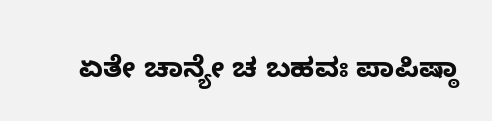ಏತೇ ಚಾನ್ಯೇ ಚ ಬಹವಃ ಪಾಪಿಷ್ಠಾ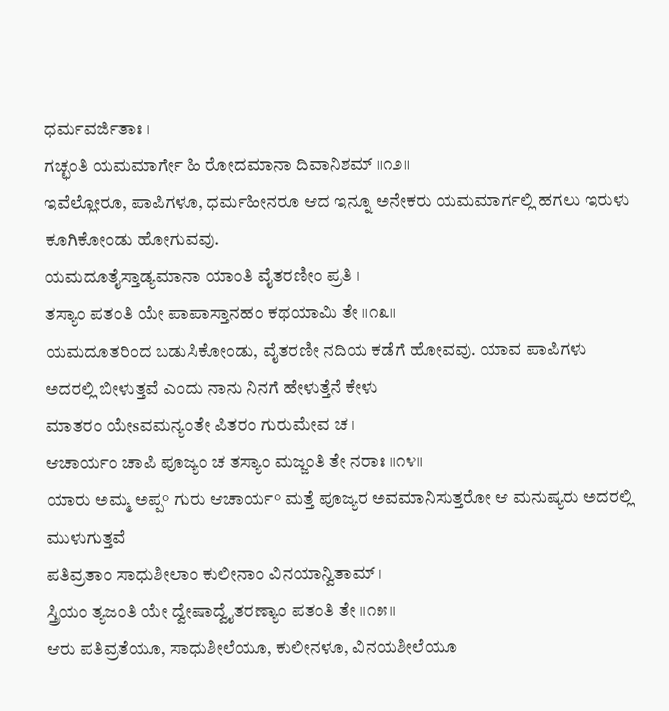ಧರ್ಮವರ್ಜಿತಾಃ ।
ಗಚ್ಛಂತಿ ಯಮಮಾರ್ಗೇ ಹಿ ರೋದಮಾನಾ ದಿವಾನಿಶಮ್ ॥೧೨॥
ಇವೆಲ್ಲೋರೂ, ಪಾಪಿಗಳೂ, ಧರ್ಮಹೀನರೂ ಆದ ಇನ್ನೂ ಅನೇಕರು ಯಮಮಾರ್ಗಲ್ಲಿ ಹಗಲು ಇರುಳು ಕೂಗಿಕೋಂಡು ಹೋಗುವವು.
ಯಮದೂತೈಸ್ತಾಡ್ಯಮಾನಾ ಯಾಂತಿ ವೈತರಣೀಂ ಪ್ರತಿ ।
ತಸ್ಯಾಂ ಪತಂತಿ ಯೇ ಪಾಪಾಸ್ತಾನಹಂ ಕಥಯಾಮಿ ತೇ ॥೧೩॥
ಯಮದೂತರಿಂದ ಬಡುಸಿಕೋಂಡು, ವೈತರಣೀ ನದಿಯ ಕಡೆಗೆ ಹೋವವು. ಯಾವ ಪಾಪಿಗಳು ಅದರಲ್ಲಿ ಬೀಳುತ್ತವೆ ಎಂದು ನಾನು ನಿನಗೆ ಹೇಳುತ್ತೆನೆ ಕೇಳು
ಮಾತರಂ ಯೇsವಮನ್ಯಂತೇ ಪಿತರಂ ಗುರುಮೇವ ಚ ।
ಆಚಾರ್ಯಂ ಚಾಪಿ ಪೂಜ್ಯಂ ಚ ತಸ್ಯಾಂ ಮಜ್ಜಂತಿ ತೇ ನರಾಃ ॥೧೪॥
ಯಾರು ಅಮ್ಮ ಅಪ್ಪ° ಗುರು ಆಚಾರ್ಯ° ಮತ್ತೆ ಪೂಜ್ಯರ ಅವಮಾನಿಸುತ್ತರೋ ಆ ಮನುಷ್ಯರು ಅದರಲ್ಲಿ ಮುಳುಗುತ್ತವೆ
ಪತಿವ್ರತಾಂ ಸಾಧುಶೀಲಾಂ ಕುಲೀನಾಂ ವಿನಯಾನ್ವಿತಾಮ್ ।
ಸ್ತ್ರಿಯಂ ತ್ಯಜಂತಿ ಯೇ ದ್ವೇಷಾದ್ವೈತರಣ್ಯಾಂ ಪತಂತಿ ತೇ ॥೧೫॥
ಆರು ಪತಿವ್ರತೆಯೂ, ಸಾಧುಶೀಲೆಯೂ, ಕುಲೀನಳೂ, ವಿನಯಶೀಲೆಯೂ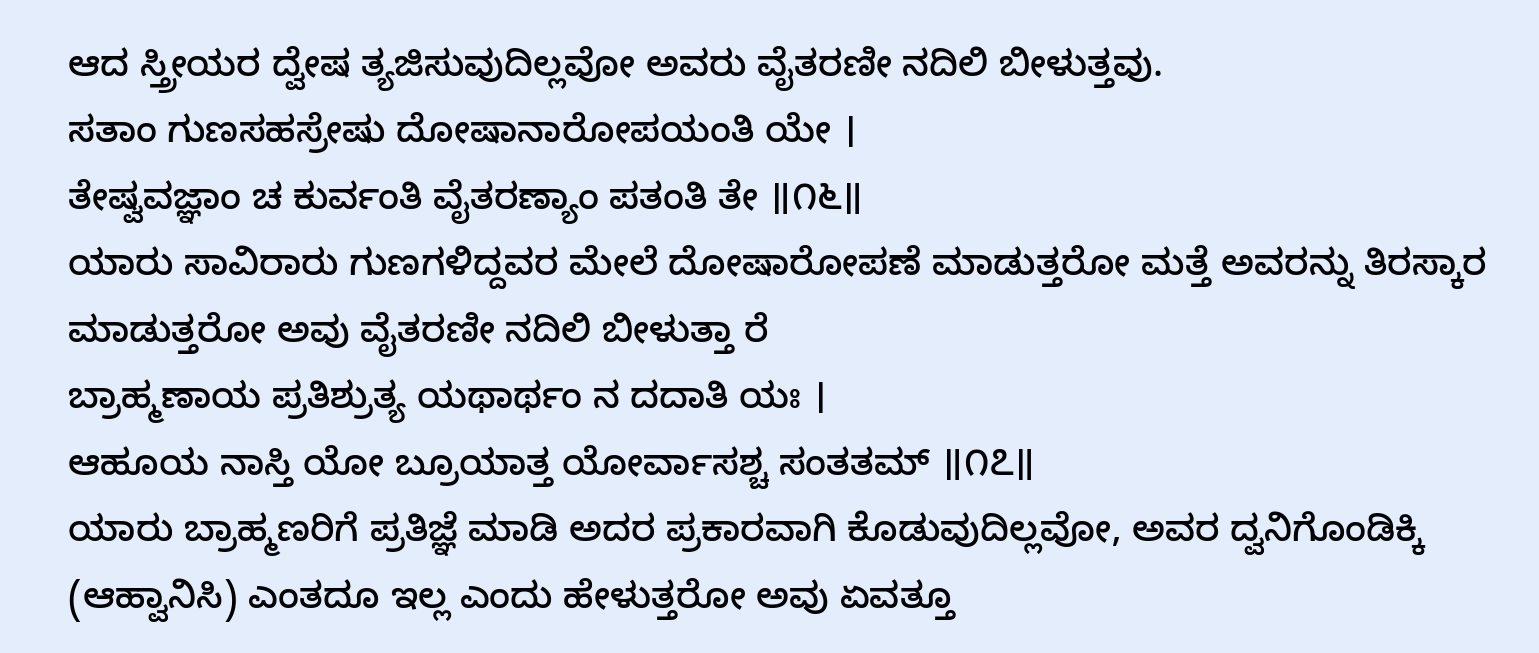ಆದ ಸ್ತ್ರೀಯರ ದ್ವೇಷ ತ್ಯಜಿಸುವುದಿಲ್ಲವೋ ಅವರು ವೈತರಣೀ ನದಿಲಿ ಬೀಳುತ್ತವು.
ಸತಾಂ ಗುಣಸಹಸ್ರೇಷು ದೋಷಾನಾರೋಪಯಂತಿ ಯೇ ।
ತೇಷ್ವವಜ್ಞಾಂ ಚ ಕುರ್ವಂತಿ ವೈತರಣ್ಯಾಂ ಪತಂತಿ ತೇ ॥೧೬॥
ಯಾರು ಸಾವಿರಾರು ಗುಣಗಳಿದ್ದವರ ಮೇಲೆ ದೋಷಾರೋಪಣೆ ಮಾಡುತ್ತರೋ ಮತ್ತೆ ಅವರನ್ನು ತಿರಸ್ಕಾರ ಮಾಡುತ್ತರೋ ಅವು ವೈತರಣೀ ನದಿಲಿ ಬೀಳುತ್ತಾ ರೆ
ಬ್ರಾಹ್ಮಣಾಯ ಪ್ರತಿಶ್ರುತ್ಯ ಯಥಾರ್ಥಂ ನ ದದಾತಿ ಯಃ ।
ಆಹೂಯ ನಾಸ್ತಿ ಯೋ ಬ್ರೂಯಾತ್ತ ಯೋರ್ವಾಸಶ್ಚ ಸಂತತಮ್ ॥೧೭॥
ಯಾರು ಬ್ರಾಹ್ಮಣರಿಗೆ ಪ್ರತಿಜ್ಞೆ ಮಾಡಿ ಅದರ ಪ್ರಕಾರವಾಗಿ ಕೊಡುವುದಿಲ್ಲವೋ, ಅವರ ದ್ವನಿಗೊಂಡಿಕ್ಕಿ (ಆಹ್ವಾನಿಸಿ) ಎಂತದೂ ಇಲ್ಲ ಎಂದು ಹೇಳುತ್ತರೋ ಅವು ಏವತ್ತೂ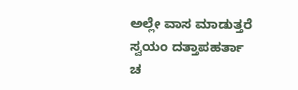ಅಲ್ಲೇ ವಾಸ ಮಾಡುತ್ತರೆ
ಸ್ವಯಂ ದತ್ತಾಪಹರ್ತಾ ಚ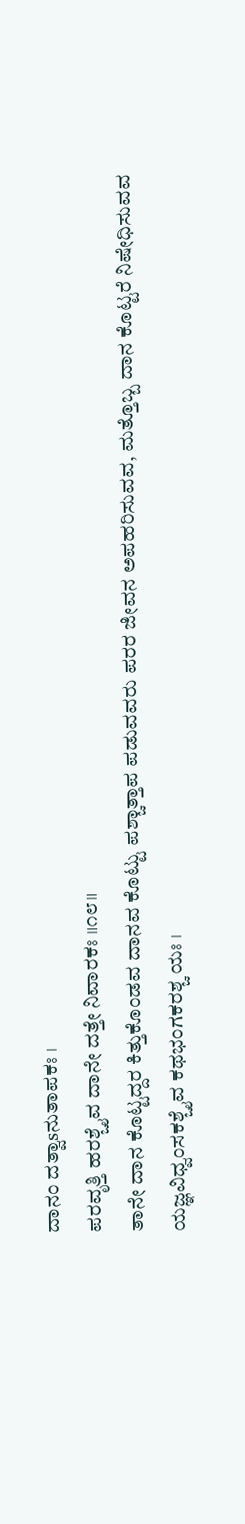ದಾನಂ ದತ್ವಾsನುತಾಪಕಃ ।
ಪರವೃತ್ತಿ ಹರಶ್ಚೈವ ದಾನೇ ದತ್ತೇ ನಿವಾರಕಃ ॥೧೮॥
ತಾನೇ ದಾನ ಕೊಟ್ಟದ್ದರ ಕಿತ್ತುಕೊಂಡವ ದಾನವ ಕೊಟ್ಟು ಪಶ್ಚಾತ್ತಾಪ ಪಡುವವರು ಪರರ ಜೀವನ ಅಪಹರಿಸುವವ, ಮತ್ತೊಬ್ಬ ದಾನ ಕೊಟ್ಟರೆ ನಿಷೇಧಿಸುವವ
ಯಜ್ಞವಿಧ್ವಂಸಕಶ್ಚೈವ ಕಥಭಂಗಕರಶ್ಚ ಯಃ ।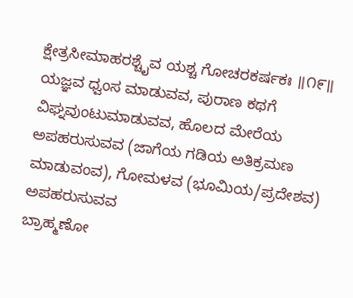ಕ್ಷೇತ್ರಸೀಮಾಹರಶ್ಚೈವ ಯಶ್ಚ ಗೋಚರಕರ್ಷಕಃ ॥೧೯॥
ಯಜ್ಞವ ಧ್ವಂಸ ಮಾಡುವವ, ಪುರಾಣ ಕಥಗೆ ವಿಘ್ನವುಂಟುಮಾಡುವವ, ಹೊಲದ ಮೇರೆಯ ಅಪಹರುಸುವವ (ಜಾಗೆಯ ಗಡಿಯ ಅತಿಕ್ರಮಣ ಮಾಡುವಂವ), ಗೋಮಳವ (ಭೂಮಿಯ/ಪ್ರದೇಶವ) ಅಪಹರುಸುವವ
ಬ್ರಾಹ್ಮಣೋ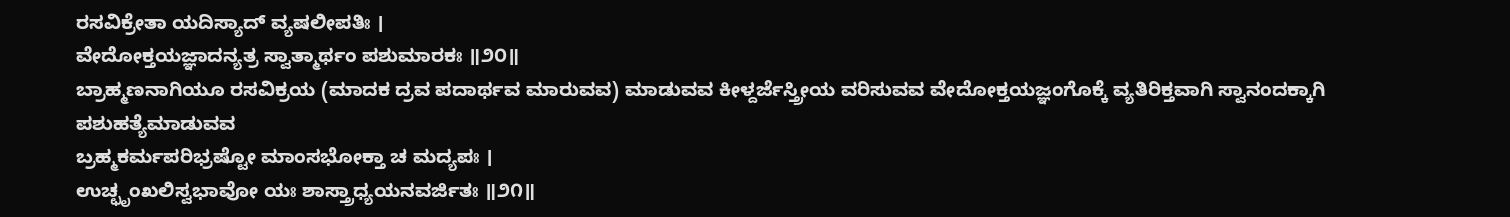ರಸವಿಕ್ರೇತಾ ಯದಿಸ್ಯಾದ್ ವ್ಯಷಲೀಪತಿಃ ।
ವೇದೋಕ್ತಯಜ್ಞಾದನ್ಯತ್ರ ಸ್ವಾತ್ಮಾರ್ಥಂ ಪಶುಮಾರಕಃ ॥೨೦॥
ಬ್ರಾಹ್ಮಣನಾಗಿಯೂ ರಸವಿಕ್ರಯ (ಮಾದಕ ದ್ರವ ಪದಾರ್ಥವ ಮಾರುವವ) ಮಾಡುವವ ಕೀಳ್ದರ್ಜೆಸ್ತ್ರೀಯ ವರಿಸುವವ ವೇದೋಕ್ತಯಜ್ಞಂಗೊಕ್ಕೆ ವ್ಯತಿರಿಕ್ತವಾಗಿ ಸ್ವಾನಂದಕ್ಕಾಗಿ ಪಶುಹತ್ಯೆಮಾಡುವವ
ಬ್ರಹ್ಮಕರ್ಮಪರಿಭ್ರಷ್ಟೋ ಮಾಂಸಭೋಕ್ತಾ ಚ ಮದ್ಯಪಃ ।
ಉಚ್ಛೃಂಖಲಿಸ್ವಭಾವೋ ಯಃ ಶಾಸ್ತ್ರಾಧ್ಯಯನವರ್ಜಿತಃ ॥೨೧॥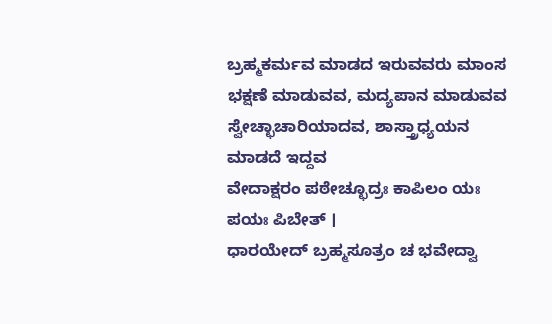ಬ್ರಹ್ಮಕರ್ಮವ ಮಾಡದ ಇರುವವರು ಮಾಂಸ ಭಕ್ಷಣೆ ಮಾಡುವವ, ಮದ್ಯಪಾನ ಮಾಡುವವ ಸ್ವೇಚ್ಛಾಚಾರಿಯಾದವ, ಶಾಸ್ತ್ರಾಧ್ಯಯನ ಮಾಡದೆ ಇದ್ದವ
ವೇದಾಕ್ಷರಂ ಪಠೇಚ್ಛೂದ್ರಃ ಕಾಪಿಲಂ ಯಃ ಪಯಃ ಪಿಬೇತ್ ।
ಧಾರಯೇದ್ ಬ್ರಹ್ಮಸೂತ್ರಂ ಚ ಭವೇದ್ವಾ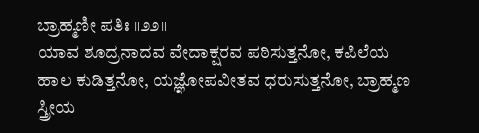ಬ್ರಾಹ್ಮಣೀ ಪತಿಃ ॥೨೨॥
ಯಾವ ಶೂದ್ರನಾದವ ವೇದಾಕ್ಷರವ ಪಠಿಸುತ್ತನೋ, ಕಪಿಲೆಯ ಹಾಲ ಕುಡಿತ್ತನೋ, ಯಜ್ಞೋಪವೀತವ ಧರುಸುತ್ತನೋ, ಬ್ರಾಹ್ಮಣ ಸ್ತ್ರೀಯ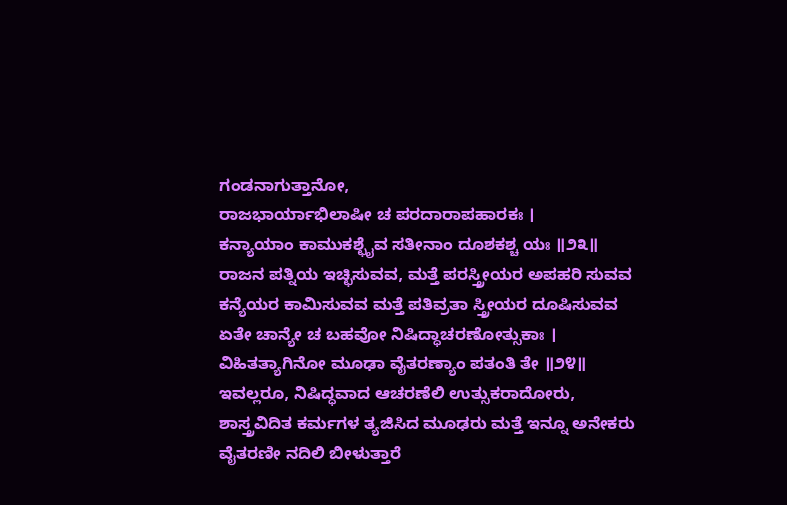ಗಂಡನಾಗುತ್ತಾನೋ,
ರಾಜಭಾರ್ಯಾಭಿಲಾಷೀ ಚ ಪರದಾರಾಪಹಾರಕಃ ।
ಕನ್ಯಾಯಾಂ ಕಾಮುಕಶ್ಛೈವ ಸತೀನಾಂ ದೂಶಕಶ್ಚ ಯಃ ॥೨೩॥
ರಾಜನ ಪತ್ನಿಯ ಇಚ್ಛಿಸುವವ, ಮತ್ತೆ ಪರಸ್ತ್ರೀಯರ ಅಪಹರಿ ಸುವವ ಕನ್ಯೆಯರ ಕಾಮಿಸುವವ ಮತ್ತೆ ಪತಿವ್ರತಾ ಸ್ತ್ರೀಯರ ದೂಷಿಸುವವ
ಏತೇ ಚಾನ್ಯೇ ಚ ಬಹವೋ ನಿಷಿದ್ಧಾಚರಣೋತ್ಸುಕಾಃ ।
ವಿಹಿತತ್ಯಾಗಿನೋ ಮೂಢಾ ವೈತರಣ್ಯಾಂ ಪತಂತಿ ತೇ ॥೨೪॥
ಇವಲ್ಲರೂ, ನಿಷಿದ್ಧವಾದ ಆಚರಣೆಲಿ ಉತ್ಸುಕರಾದೋರು, ಶಾಸ್ತ್ರವಿದಿತ ಕರ್ಮಗಳ ತ್ಯಜಿಸಿದ ಮೂಢರು ಮತ್ತೆ ಇನ್ನೂ ಅನೇಕರು ವೈತರಣೀ ನದಿಲಿ ಬೀಳುತ್ತಾರೆ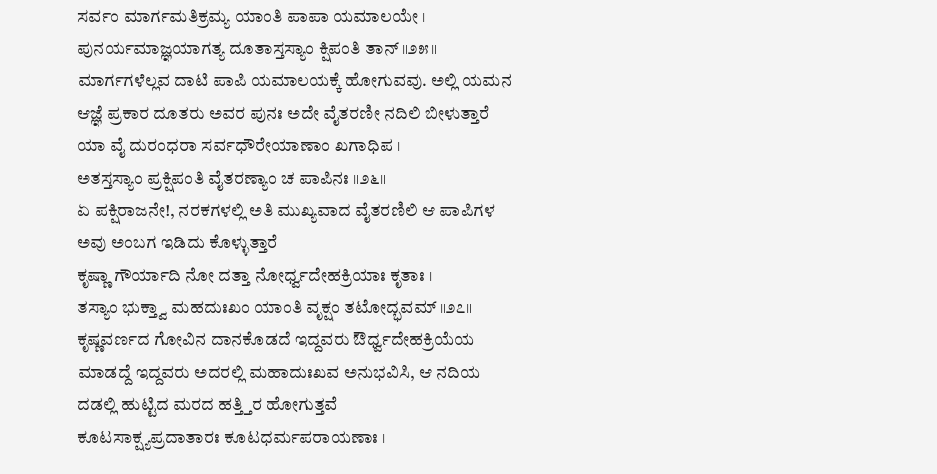ಸರ್ವಂ ಮಾರ್ಗಮತಿಕ್ರಮ್ಯ ಯಾಂತಿ ಪಾಪಾ ಯಮಾಲಯೇ ।
ಪುನರ್ಯಮಾಜ್ಞಯಾಗತ್ಯ ದೂತಾಸ್ತಸ್ಯಾಂ ಕ್ಷಿಪಂತಿ ತಾನ್ ॥೨೫॥
ಮಾರ್ಗಗಳೆಲ್ಲವ ದಾಟಿ ಪಾಪಿ ಯಮಾಲಯಕ್ಕೆ ಹೋಗುವವು. ಅಲ್ಲಿ ಯಮನ ಆಜ್ಞೆ ಪ್ರಕಾರ ದೂತರು ಅವರ ಪುನಃ ಅದೇ ವೈತರಣೀ ನದಿಲಿ ಬೀಳುತ್ತಾರೆ
ಯಾ ವೈ ದುರಂಧರಾ ಸರ್ವಧೌರೇಯಾಣಾಂ ಖಗಾಧಿಪ ।
ಅತಸ್ತಸ್ಯಾಂ ಪ್ರಕ್ಷಿಪಂತಿ ವೈತರಣ್ಯಾಂ ಚ ಪಾಪಿನಃ ॥೨೬॥
ಏ ಪಕ್ಷಿರಾಜನೇ!, ನರಕಗಳಲ್ಲಿ ಅತಿ ಮುಖ್ಯವಾದ ವೈತರಣಿಲಿ ಆ ಪಾಪಿಗಳ ಅವು ಅಂಬಗ ಇಡಿದು ಕೊಳ್ಳುತ್ತಾರೆ
ಕೃಷ್ಣಾ ಗೌರ್ಯಾದಿ ನೋ ದತ್ತಾ ನೋರ್ಧ್ವದೇಹಕ್ರಿಯಾಃ ಕೃತಾಃ ।
ತಸ್ಯಾಂ ಭುಕ್ತ್ವಾ ಮಹದುಃಖಂ ಯಾಂತಿ ವೃಕ್ಷಂ ತಟೋದ್ಭವಮ್ ॥೨೭॥
ಕೃಷ್ಣವರ್ಣದ ಗೋವಿನ ದಾನಕೊಡದೆ ಇದ್ದವರು ಔರ್ಧ್ವದೇಹಕ್ರಿಯೆಯ ಮಾಡದ್ದೆ ಇದ್ದವರು ಅದರಲ್ಲಿ ಮಹಾದುಃಖವ ಅನುಭವಿಸಿ, ಆ ನದಿಯ ದಡಲ್ಲಿ ಹುಟ್ಟಿದ ಮರದ ಹತ್ತ್ತಿರ ಹೋಗುತ್ತವೆ
ಕೂಟಸಾಕ್ಷ್ಯಪ್ರದಾತಾರಃ ಕೂಟಧರ್ಮಪರಾಯಣಾಃ ।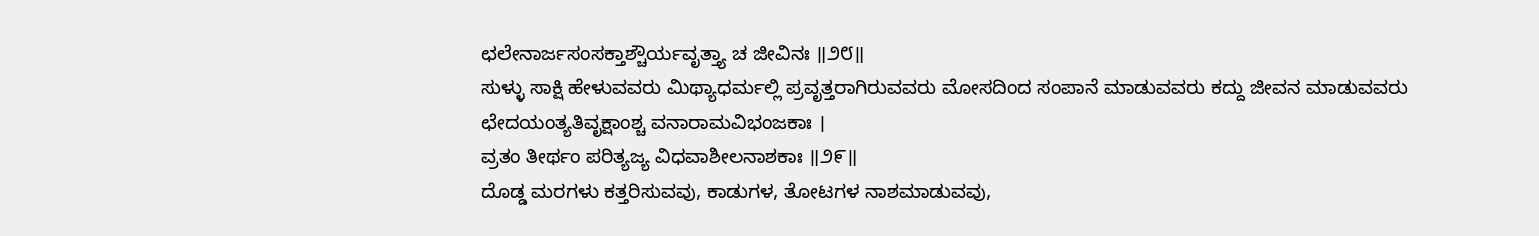ಛಲೇನಾರ್ಜಸಂಸಕ್ತಾಶ್ಚೌರ್ಯವೃತ್ತ್ಯಾ ಚ ಜೀವಿನಃ ॥೨೮॥
ಸುಳ್ಳು ಸಾಕ್ಷಿ ಹೇಳುವವರು ಮಿಥ್ಯಾಧರ್ಮಲ್ಲಿ ಪ್ರವೃತ್ತರಾಗಿರುವವರು ಮೋಸದಿಂದ ಸಂಪಾನೆ ಮಾಡುವವರು ಕದ್ದು ಜೀವನ ಮಾಡುವವರು
ಛೇದಯಂತ್ಯತಿವೃಕ್ಷಾಂಶ್ಚ ವನಾರಾಮವಿಭಂಜಕಾಃ ।
ವ್ರತಂ ತೀರ್ಥಂ ಪರಿತ್ಯಜ್ಯ ವಿಧವಾಶೀಲನಾಶಕಾಃ ॥೨೯॥
ದೊಡ್ಡ ಮರಗಳು ಕತ್ತರಿಸುವವು, ಕಾಡುಗಳ, ತೋಟಗಳ ನಾಶಮಾಡುವವು,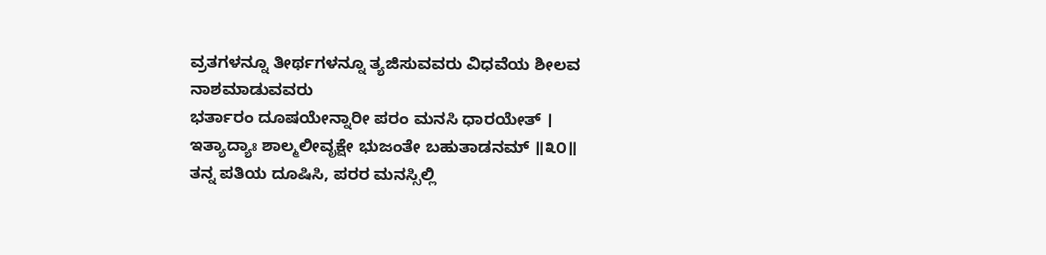ವ್ರತಗಳನ್ನೂ ತೀರ್ಥಗಳನ್ನೂ ತ್ಯಜಿಸುವವರು ವಿಧವೆಯ ಶೀಲವ ನಾಶಮಾಡುವವರು
ಭರ್ತಾರಂ ದೂಷಯೇನ್ನಾರೀ ಪರಂ ಮನಸಿ ಧಾರಯೇತ್ ।
ಇತ್ಯಾದ್ಯಾಃ ಶಾಲ್ಮಲೀವೃಕ್ಷೇ ಭುಜಂತೇ ಬಹುತಾಡನಮ್ ॥೩೦॥
ತನ್ನ ಪತಿಯ ದೂಷಿಸಿ, ಪರರ ಮನಸ್ಸಿಲ್ಲಿ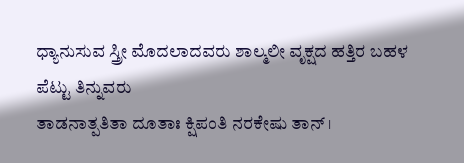ಧ್ಯಾನುಸುವ ಸ್ತ್ರೀ ಮೊದಲಾದವರು ಶಾಲ್ಮಲೀ ವೃಕ್ಷದ ಹತ್ತಿರ ಬಹಳ ಪೆಟ್ಟು ತಿನ್ನುವರು
ತಾಡನಾತ್ಪತಿತಾ ದೂತಾಃ ಕ್ಷಿಪಂತಿ ನರಕೇಷು ತಾನ್ ।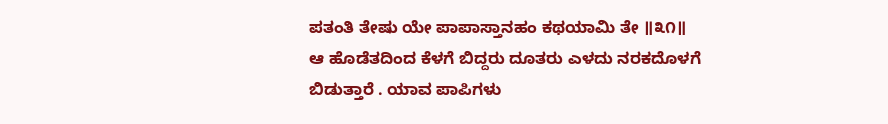ಪತಂತಿ ತೇಷು ಯೇ ಪಾಪಾಸ್ತಾನಹಂ ಕಥಯಾಮಿ ತೇ ॥೩೧॥
ಆ ಹೊಡೆತದಿಂದ ಕೆಳಗೆ ಬಿದ್ದರು ದೂತರು ಎಳದು ನರಕದೊಳಗೆ ಬಿಡುತ್ತಾರೆ . ಯಾವ ಪಾಪಿಗಳು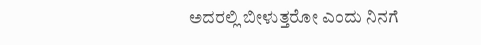ಅದರಲ್ಲಿ ಬೀಳುತ್ತರೋ ಎಂದು ನಿನಗೆ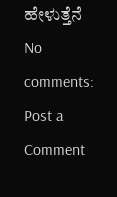ಹೇಳುತ್ತೆನೆ
No comments:
Post a Comment